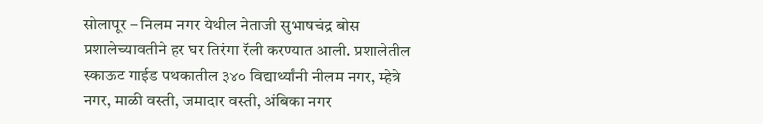सोलापूर – निलम नगर येथील नेताजी सुभाषचंद्र बोस प्रशालेच्यावतीने हर घर तिरंगा रॅली करण्यात आली. प्रशालेतील स्काऊट गाईड पथकातील ३४० विद्यार्थ्यांनी नीलम नगर, म्हेत्रे नगर, माळी वस्ती, जमादार वस्ती, अंबिका नगर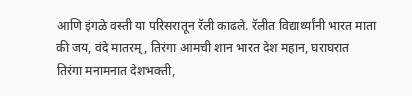आणि इंगळे वस्ती या परिसरातून रॅली काढले. रॅलीत विद्यार्थ्यांनी भारत माता की जय, वंदे मातरम्, तिरंगा आमची शान भारत देश महान, घराघरात तिरंगा मनामनात देशभक्ती,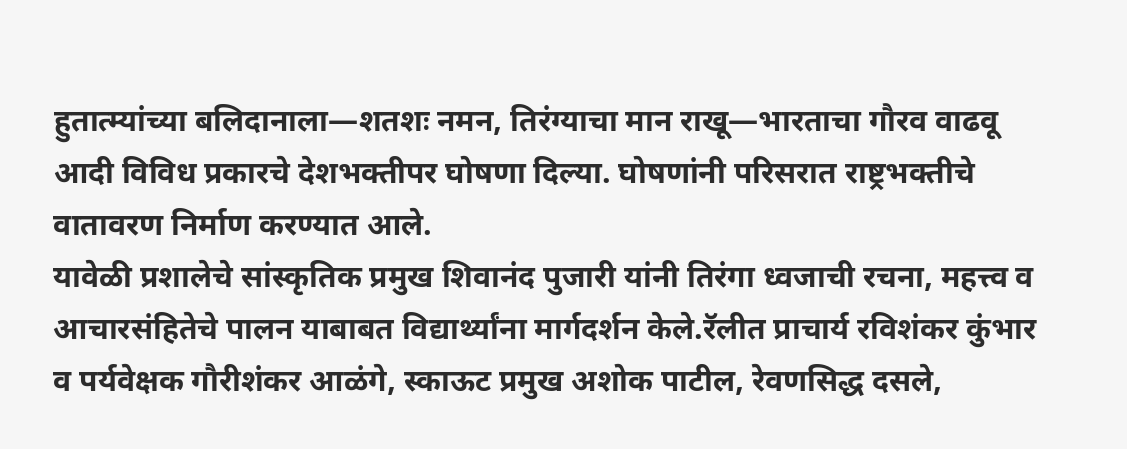हुतात्म्यांच्या बलिदानाला—शतशः नमन, तिरंग्याचा मान राखू—भारताचा गौरव वाढवू आदी विविध प्रकारचे देशभक्तीपर घोषणा दिल्या. घोषणांनी परिसरात राष्ट्रभक्तीचे वातावरण निर्माण करण्यात आले.
यावेळी प्रशालेचे सांस्कृतिक प्रमुख शिवानंद पुजारी यांनी तिरंगा ध्वजाची रचना, महत्त्व व आचारसंहितेचे पालन याबाबत विद्यार्थ्यांना मार्गदर्शन केले.रॅलीत प्राचार्य रविशंकर कुंभार व पर्यवेक्षक गौरीशंकर आळंगे, स्काऊट प्रमुख अशोक पाटील, रेवणसिद्ध दसले,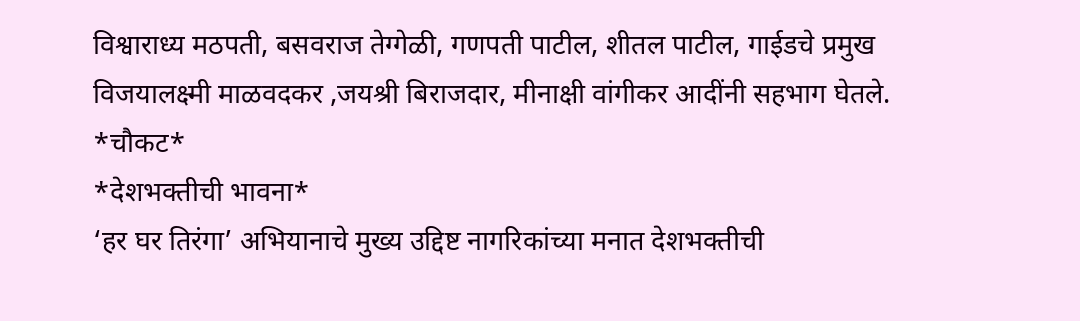विश्वाराध्य मठपती, बसवराज तेग्गेळी, गणपती पाटील, शीतल पाटील, गाईडचे प्रमुख विजयालक्ष्मी माळवदकर ,जयश्री बिराजदार, मीनाक्षी वांगीकर आदींनी सहभाग घेतले.
*चौकट*
*देशभक्तीची भावना*
‘हर घर तिरंगा’ अभियानाचे मुख्य उद्दिष्ट नागरिकांच्या मनात देशभक्तीची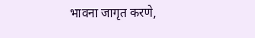भावना जागृत करणे,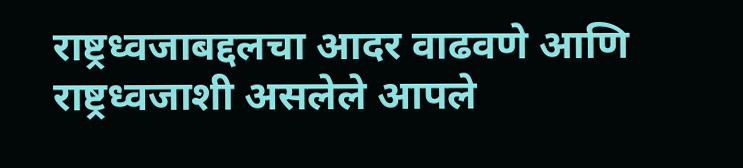राष्ट्रध्वजाबद्दलचा आदर वाढवणे आणि राष्ट्रध्वजाशी असलेले आपले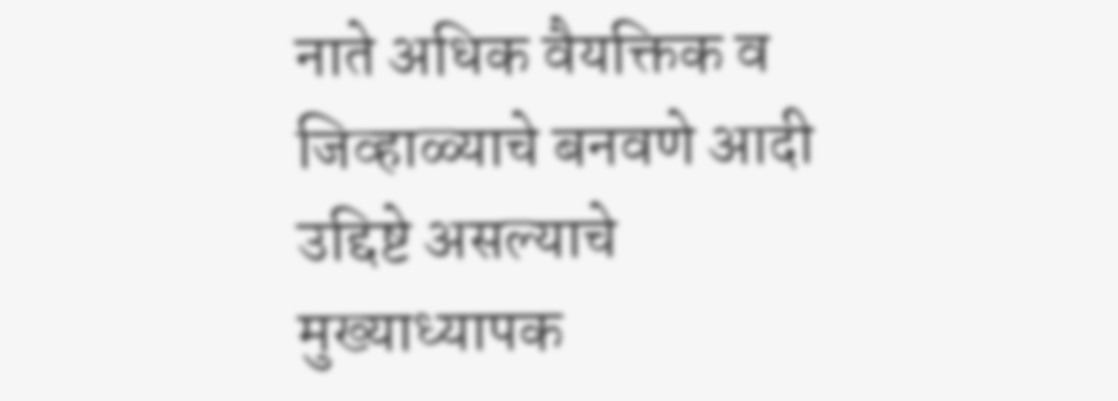नाते अधिक वैयक्तिक व जिव्हाळ्याचे बनवणे आदी उद्दिष्टे असल्याचे मुख्याध्यापक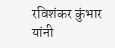रविशंकर कुंभार यांनी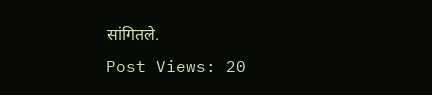सांगितले.
Post Views: 20